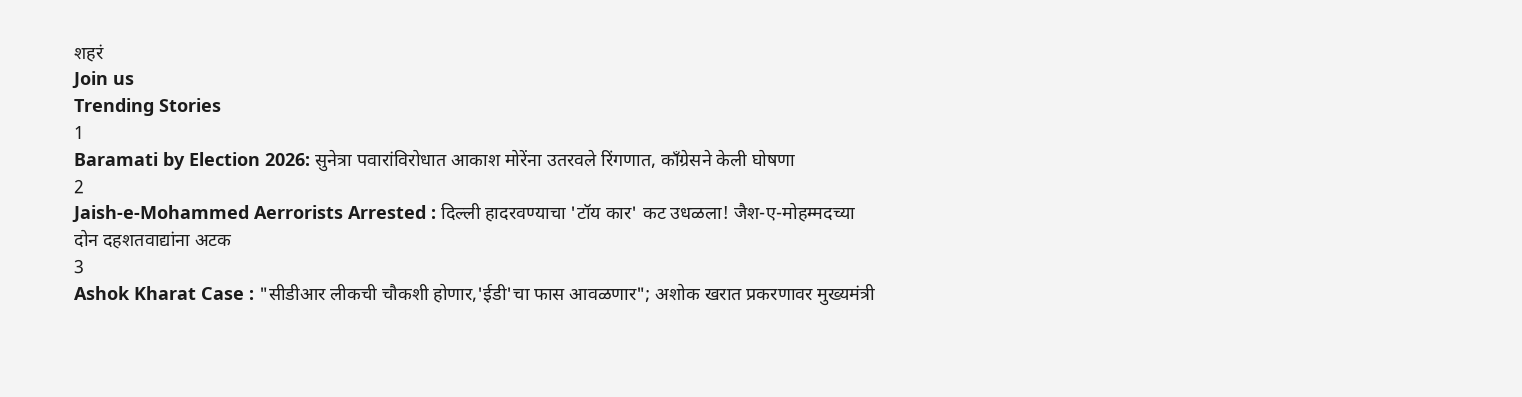शहरं
Join us
Trending Stories
1
Baramati by Election 2026: सुनेत्रा पवारांविरोधात आकाश मोरेंना उतरवले रिंगणात, काँग्रेसने केली घोषणा
2
Jaish-e-Mohammed Aerrorists Arrested : दिल्ली हादरवण्याचा 'टॉय कार' कट उधळला! जैश-ए-मोहम्मदच्या दोन दहशतवाद्यांना अटक
3
Ashok Kharat Case : "सीडीआर लीकची चौकशी होणार,'ईडी'चा फास आवळणार"; अशोक खरात प्रकरणावर मुख्यमंत्री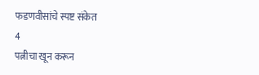फडणवीसांचे स्पष्ट संकेत
4
पत्नीचा खून करून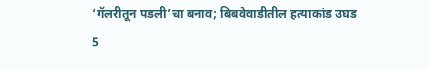‘गॅलरीतून पडली’चा बनाव; बिबवेवाडीतील हत्याकांड उघड
5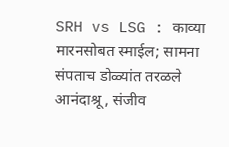SRH vs LSG : काव्या मारनसोबत स्माईल; सामना संपताच डोळ्यांत तरळले आनंदाश्रू, संजीव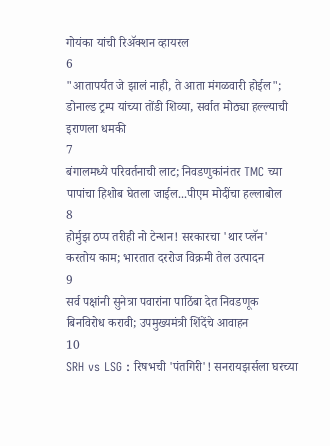गोयंका यांची रिॲक्शन व्हायरल
6
"आतापर्यंत जे झालं नाही, ते आता मंगळवारी होईल"; डोनाल्ड ट्रम्प यांच्या तोंडी शिव्या, सर्वात मोठ्या हल्ल्याची इराणला धमकी
7
बंगालमध्ये परिवर्तनाची लाट; निवडणुकांनंतर TMC च्या पापांचा हिशोब घेतला जाईल...पीएम मोदींचा हल्लाबोल
8
होर्मुझ ठप्प तरीही नो टेन्शन! सरकारचा 'थार प्लॅन' करतोय काम; भारतात दररोज विक्रमी तेल उत्पादन
9
सर्व पक्षांनी सुनेत्रा पवारांना पाठिंबा देत निवडणूक बिनविरोध करावी; उपमुख्यमंत्री शिंदेंचे आवाहन
10
SRH vs LSG : रिषभची 'पंतगिरी'! सनरायझर्सला घरच्या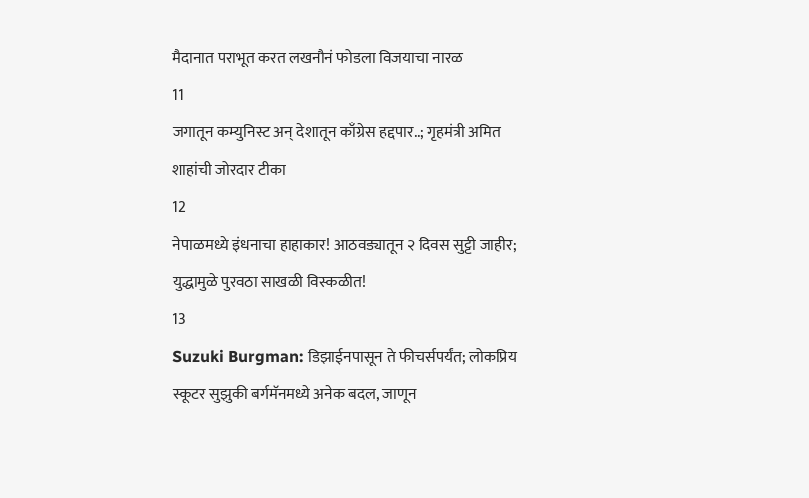मैदानात पराभूत करत लखनौनं फोडला विजयाचा नारळ
11
जगातून कम्युनिस्ट अन् देशातून काँग्रेस हद्दपार..; गृहमंत्री अमित शाहांची जोरदार टीका
12
नेपाळमध्ये इंधनाचा हाहाकार! आठवड्यातून २ दिवस सुट्टी जाहीर; युद्धामुळे पुरवठा साखळी विस्कळीत!
13
Suzuki Burgman: डिझाईनपासून ते फीचर्सपर्यंत; लोकप्रिय स्कूटर सुझुकी बर्गमॅनमध्ये अनेक बदल, जाणून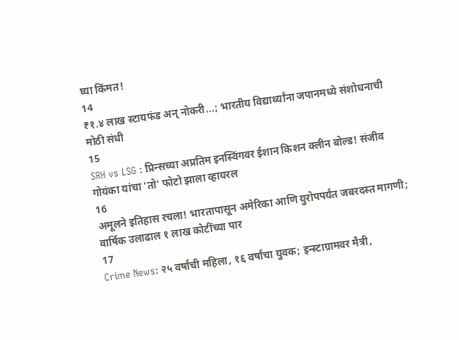घ्या किंमत!
14
₹१.४ लाख स्टायफंड अन् नोकरी...; भारतीय विद्यार्थ्यांना जपानमध्ये संशोधनाची मोठी संधी
15
SRH vs LSG : प्रिन्सच्या अप्रतिम इनस्विंगवर ईशान किशन क्लीन बोल्ड! संजीव गोयंका यांचा 'तो' फोटो झाला व्हायरल
16
अमूलने इतिहास रचला! भारतापासून अमेरिका आणि युरोपपर्यंत जबरदस्त मागणी; वार्षिक उलाढाल १ लाख कोटींच्या पार
17
Crime News: २५ वर्षाची महिला, १६ वर्षाचा युवक; इन्स्टाग्रामवर मैत्री,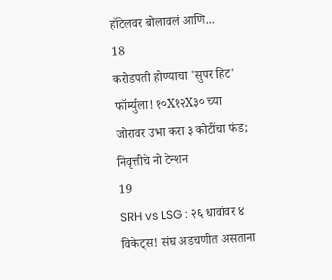हॉटेलवर बोलावलं आणि...
18
करोडपती होण्याचा 'सुपर हिट' फॉर्म्युला! १०X१२X३० च्या जोरावर उभा करा ३ कोटींचा फंड; निवृत्तीचे नो टेन्शन
19
SRH vs LSG : २६ धावांवर ४ विकेट्स! संघ अडचणीत असताना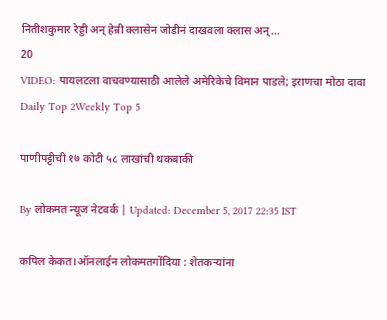नितीशकुमार रेड्डी अन् हेन्री क्लासेन जोडीनं दाखवला क्लास अन्...
20
VIDEO: पायलटला वाचवण्यासाठी आलेले अमेरिकेचे विमान पाडले; इराणचा मोठा दावा
Daily Top 2Weekly Top 5

पाणीपट्टीची १७ कोटी ५८ लाखांची थकबाकी

By लोकमत न्यूज नेटवर्क | Updated: December 5, 2017 22:35 IST

कपिल केकत।ऑनलाईन लोकमतगोंदिया : शेतकऱ्यांना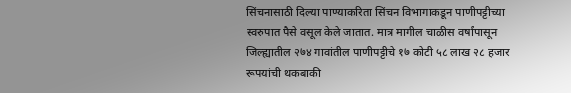सिंचनासाठी दिल्या पाण्याकरिता सिंचन विभागाकडून पाणीपट्टीच्या स्वरुपात पैसे वसूल केले जातात. मात्र मागील चाळीस वर्षांपासून जिल्ह्यातील २७४ गावांतील पाणीपट्टीचे १७ कोटी ५८ लाख २८ हजार रूपयांची थकबाकी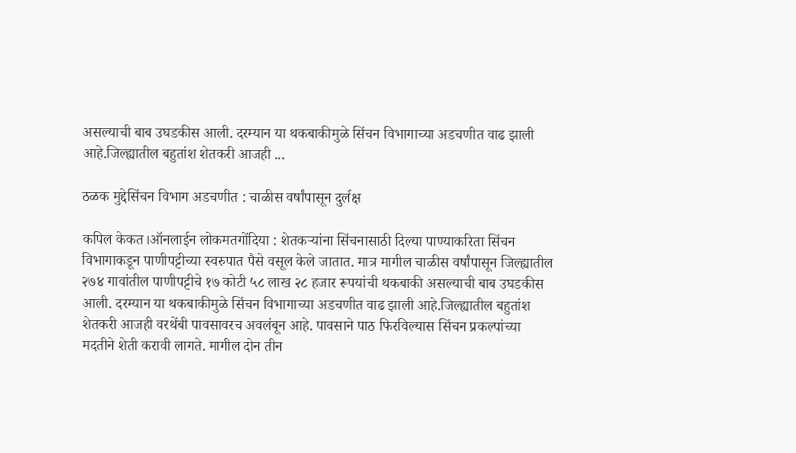असल्याची बाब उघडकीस आली. दरम्यान या थकबाकीमुळे सिंचन विभागाच्या अडचणीत वाढ झाली आहे.जिल्ह्यातील बहुतांश शेतकरी आजही ...

ठळक मुद्देसिंचन विभाग अडचणीत : चाळीस वर्षांपासून दुर्लक्ष

कपिल केकत।ऑनलाईन लोकमतगोंदिया : शेतकऱ्यांना सिंचनासाठी दिल्या पाण्याकरिता सिंचन विभागाकडून पाणीपट्टीच्या स्वरुपात पैसे वसूल केले जातात. मात्र मागील चाळीस वर्षांपासून जिल्ह्यातील २७४ गावांतील पाणीपट्टीचे १७ कोटी ५८ लाख २८ हजार रूपयांची थकबाकी असल्याची बाब उघडकीस आली. दरम्यान या थकबाकीमुळे सिंचन विभागाच्या अडचणीत वाढ झाली आहे.जिल्ह्यातील बहुतांश शेतकरी आजही वरथेंबी पावसावरच अवलंबून आहे. पावसाने पाठ फिरविल्यास सिंचन प्रकल्पांच्या मदतीने शेती करावी लागते. मागील दोन तीन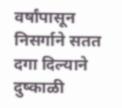वर्षांपासून निसर्गाने सतत दगा दिल्याने दुष्काळी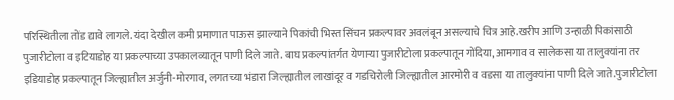परिस्थितीला तोंड द्यावे लागले. यंदा देखील कमी प्रमाणात पाऊस झाल्याने पिकांची भिस्त सिंचन प्रकल्पावर अवलंबून असल्याचे चित्र आहे.खरीप आणि उन्हाळी पिकांसाठी पुजारीटोला व इटियाडोह या प्रकल्पाच्या उपकालव्यातून पाणी दिले जाते. बाघ प्रकल्पांतर्गत येणाऱ्या पुजारीटोला प्रकल्पातून गोंदिया, आमगाव व सालेकसा या तालुक्यांना तर इडियाडोह प्रकल्पातून जिल्ह्यातील अर्जुनी-मोरगाव, लगतच्या भंडारा जिल्ह्यातील लाखांदूर व गडचिरोली जिल्ह्यातील आरमोरी व वडसा या तालुक्यांना पाणी दिले जाते.पुजारीटोला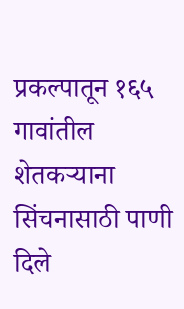प्रकल्पातून १६५ गावांतील शेतकऱ्याना सिंचनासाठी पाणी दिले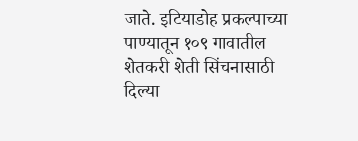जाते. इटियाडोह प्रकल्पाच्या पाण्यातून १०९ गावातील शेतकरी शेती सिंचनासाठी दिल्या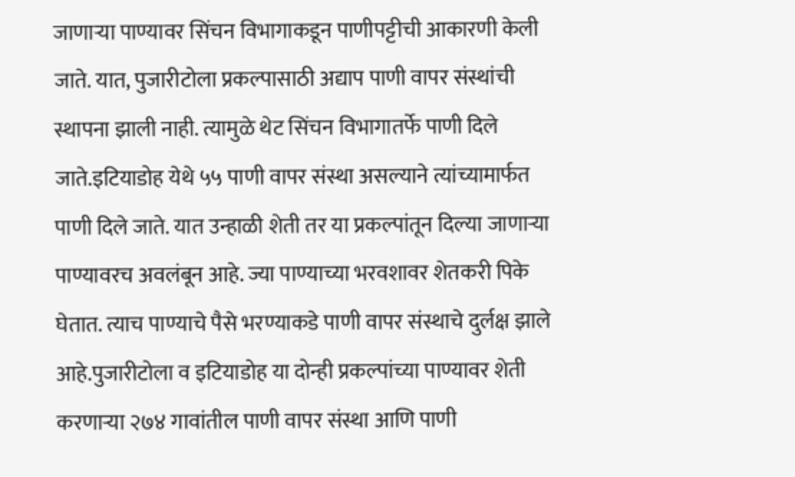जाणाऱ्या पाण्यावर सिंचन विभागाकडून पाणीपट्टीची आकारणी केली जाते. यात, पुजारीटोला प्रकल्पासाठी अद्याप पाणी वापर संस्थांची स्थापना झाली नाही. त्यामुळे थेट सिंचन विभागातर्फे पाणी दिले जाते.इटियाडोह येथे ५५ पाणी वापर संस्था असल्याने त्यांच्यामार्फत पाणी दिले जाते. यात उन्हाळी शेती तर या प्रकल्पांतून दिल्या जाणाऱ्या पाण्यावरच अवलंबून आहे. ज्या पाण्याच्या भरवशावर शेतकरी पिके घेतात. त्याच पाण्याचे पैसे भरण्याकडे पाणी वापर संस्थाचे दुर्लक्ष झाले आहे.पुजारीटोला व इटियाडोह या दोन्ही प्रकल्पांच्या पाण्यावर शेती करणाऱ्या २७४ गावांतील पाणी वापर संस्था आणि पाणी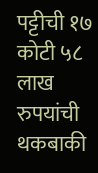पट्टीची १७ कोटी ५८ लाख रुपयांची थकबाकी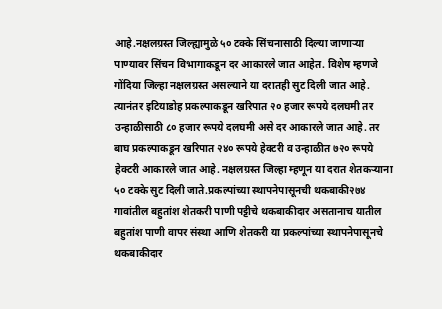आहे.नक्षलग्रस्त जिल्ह्यामुळे ५० टक्के सिंचनासाठी दिल्या जाणाऱ्या पाण्यावर सिंचन विभागाकडून दर आकारले जात आहेत. विशेष म्हणजे गोंदिया जिल्हा नक्षलग्रस्त असल्याने या दरातही सुट दिली जात आहे. त्यानंतर इटियाडोह प्रकल्पाकडून खरिपात २० हजार रूपये दलघमी तर उन्हाळीसाठी ८० हजार रूपये दलघमी असे दर आकारले जात आहे. तर बाघ प्रकल्पाकडून खरिपात २४० रूपये हेक्टरी व उन्हाळीत ७२० रूपये हेक्टरी आकारले जात आहे. नक्षलग्रस्त जिल्हा म्हणून या दरात शेतकऱ्याना ५० टक्के सुट दिली जाते.प्रकल्पांच्या स्थापनेपासूनची थकबाकी२७४ गावांतील बहुतांश शेतकरी पाणी पट्टीचे थकबाकीदार असतानाच यातील बहुतांश पाणी वापर संस्था आणि शेतकरी या प्रकल्पांच्या स्थापनेपासूनचे थकबाकीदार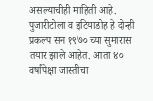असल्याचीही माहिती आहे. पुजारीटोला व इटियाडोह हे दोन्ही प्रकल्प सन १९७० च्या सुमारास तयार झाले आहेत. आता ४० वर्षांपेक्षा जास्तीचा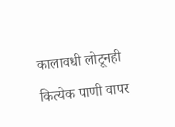कालावधी लोटूनही कित्येक पाणी वापर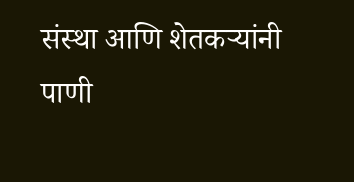संस्था आणि शेतकऱ्यांनी पाणी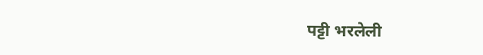पट्टी भरलेली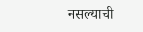नसल्याची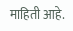माहिती आहे.